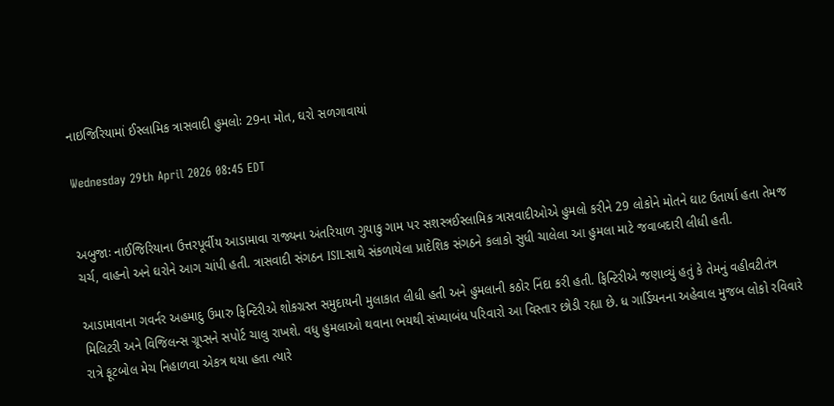નાઇજિરિયામાં ઈસ્લામિક ત્રાસવાદી હુમલોઃ 29ના મોત, ઘરો સળગાવાયાં

Wednesday 29th April 2026 08:45 EDT


અબુજાઃ નાઈજિરિયાના ઉત્તરપૂર્વીય આડામાવા રાજ્યના અંતરિયાળ ગુયાકુ ગામ પર સશસ્ત્રઈસ્લામિક ત્રાસવાદીઓએ હુમલો કરીને 29 લોકોને મોતને ઘાટ ઉતાર્યા હતા તેમજ ચર્ચ, વાહનો અને ઘરોને આગ ચાંપી હતી. ત્રાસવાદી સંગઠન ISILસાથે સંકળાયેલા પ્રાદેશિક સંગઠને કલાકો સુધી ચાલેલા આ હુમલા માટે જવાબદારી લીધી હતી.

આડામાવાના ગવર્નર અહમાદુ ઉમારુ ફિન્ટિરીએ શોકગ્રસ્ત સમુદાયની મુલાકાત લીધી હતી અને હુમલાની કઠોર નિંદા કરી હતી. ફિન્ટિરીએ જણાવ્યું હતું કે તેમનું વહીવટીતંત્ર મિલિટરી અને વિજિલન્સ ગ્રૂપ્સને સપોર્ટ ચાલુ રાખશે. વધુ હુમલાઓ થવાના ભયથી સંખ્યાબંધ પરિવારો આ વિસ્તાર છોડી રહ્યા છે. ધ ગાર્ડિયનના અહેવાલ મુજબ લોકો રવિવારે રાત્રે ફૂટબોલ મેચ નિહાળવા એકત્ર થયા હતા ત્યારે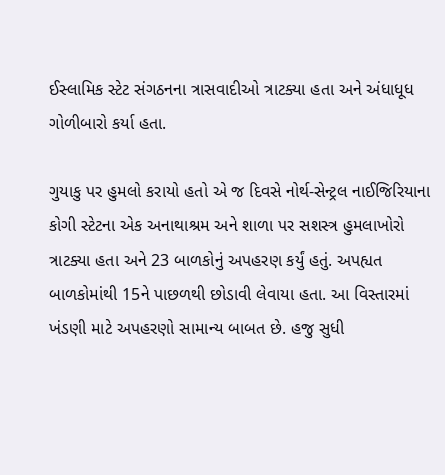ઈસ્લામિક સ્ટેટ સંગઠનના ત્રાસવાદીઓ ત્રાટક્યા હતા અને અંધાધૂધ ગોળીબારો કર્યા હતા.

ગુયાકુ પર હુમલો કરાયો હતો એ જ દિવસે નોર્થ-સેન્ટ્રલ નાઈજિરિયાના કોગી સ્ટેટના એક અનાથાશ્રમ અને શાળા પર સશસ્ત્ર હુમલાખોરો ત્રાટક્યા હતા અને 23 બાળકોનું અપહરણ કર્યું હતું. અપહ્યત બાળકોમાંથી 15ને પાછળથી છોડાવી લેવાયા હતા. આ વિસ્તારમાં ખંડણી માટે અપહરણો સામાન્ય બાબત છે. હજુ સુધી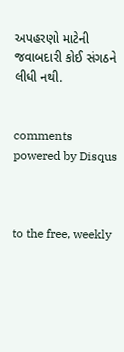અપહરણો માટેની જવાબદારી કોઈ સંગઠને લીધી નથી.


comments powered by Disqus



to the free, weekly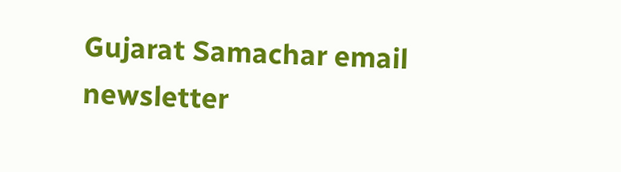Gujarat Samachar email newsletter